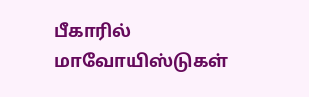பீகாரில் மாவோயிஸ்டுகள்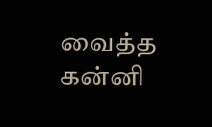வைத்த கன்னி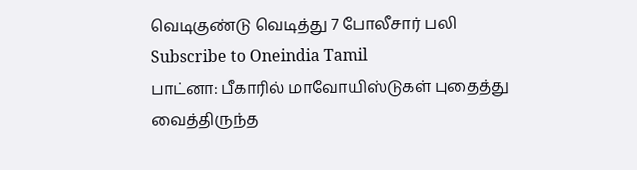வெடிகுண்டு வெடித்து 7 போலீசார் பலி
Subscribe to Oneindia Tamil
பாட்னா: பீகாரில் மாவோயிஸ்டுகள் புதைத்து வைத்திருந்த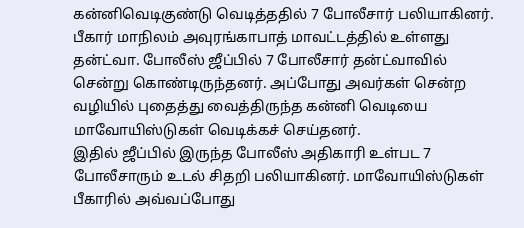கன்னிவெடிகுண்டு வெடித்ததில் 7 போலீசார் பலியாகினர்.
பீகார் மாநிலம் அவுரங்காபாத் மாவட்டத்தில் உள்ளது தன்ட்வா. போலீஸ் ஜீப்பில் 7 போலீசார் தன்ட்வாவில் சென்று கொண்டிருந்தனர். அப்போது அவர்கள் சென்ற வழியில் புதைத்து வைத்திருந்த கன்னி வெடியை மாவோயிஸ்டுகள் வெடிக்கச் செய்தனர்.
இதில் ஜீப்பில் இருந்த போலீஸ் அதிகாரி உள்பட 7 போலீசாரும் உடல் சிதறி பலியாகினர். மாவோயிஸ்டுகள் பீகாரில் அவ்வப்போது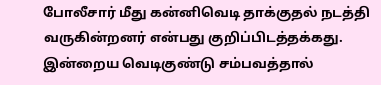போலீசார் மீது கன்னிவெடி தாக்குதல் நடத்தி வருகின்றனர் என்பது குறிப்பிடத்தக்கது.
இன்றைய வெடிகுண்டு சம்பவத்தால்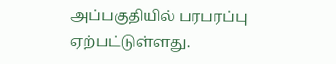அப்பகுதியில் பரபரப்பு ஏற்பட்டுள்ளது.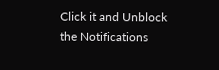Click it and Unblock the Notifications